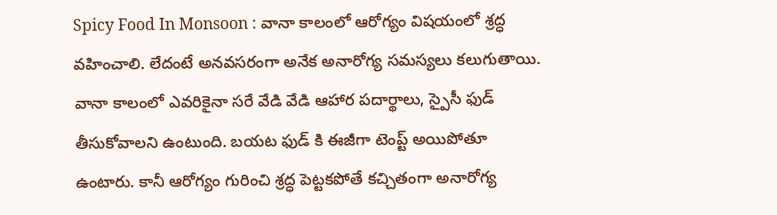Spicy Food In Monsoon : వానా కాలంలో ఆరోగ్యం విషయంలో శ్రద్ధ వహించాలి. లేదంటే అనవసరంగా అనేక అనారోగ్య సమస్యలు కలుగుతాయి. వానా కాలంలో ఎవరికైనా సరే వేడి వేడి ఆహార పదార్థాలు, స్పైసీ ఫుడ్ తీసుకోవాలని ఉంటుంది. బయట ఫుడ్ కి ఈజీగా టెంప్ట్ అయిపోతూ ఉంటారు. కానీ ఆరోగ్యం గురించి శ్రద్ధ పెట్టకపోతే కచ్చితంగా అనారోగ్య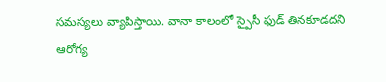సమస్యలు వ్యాపిస్తాయి. వానా కాలంలో స్పైసీ ఫుడ్ తినకూడదని ఆరోగ్య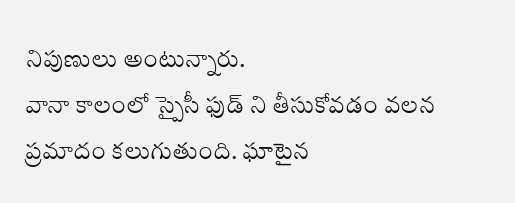నిపుణులు అంటున్నారు.
వానా కాలంలో స్పైసీ ఫుడ్ ని తీసుకోవడం వలన ప్రమాదం కలుగుతుంది. ఘాటైన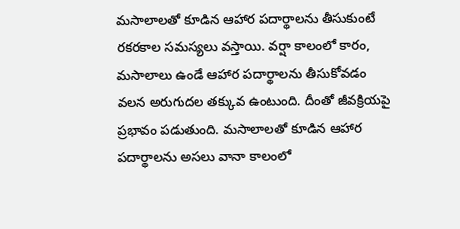మసాలాలతో కూడిన ఆహార పదార్థాలను తీసుకుంటే రకరకాల సమస్యలు వస్తాయి. వర్షా కాలంలో కారం, మసాలాలు ఉండే ఆహార పదార్థాలను తీసుకోవడం వలన అరుగుదల తక్కువ ఉంటుంది. దీంతో జీవక్రియపై ప్రభావం పడుతుంది. మసాలాలతో కూడిన ఆహార పదార్థాలను అసలు వానా కాలంలో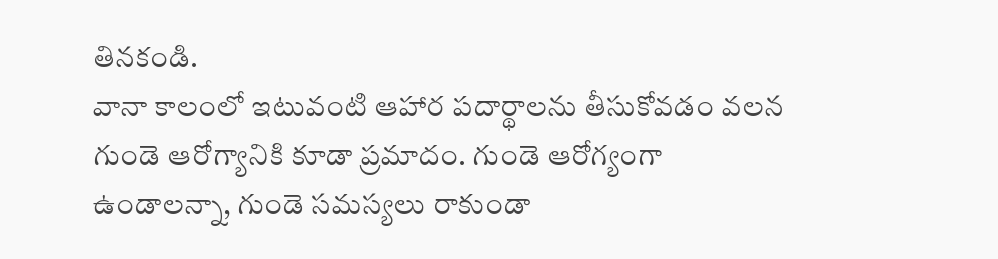తినకండి.
వానా కాలంలో ఇటువంటి ఆహార పదార్థాలను తీసుకోవడం వలన గుండె ఆరోగ్యానికి కూడా ప్రమాదం. గుండె ఆరోగ్యంగా ఉండాలన్నా, గుండె సమస్యలు రాకుండా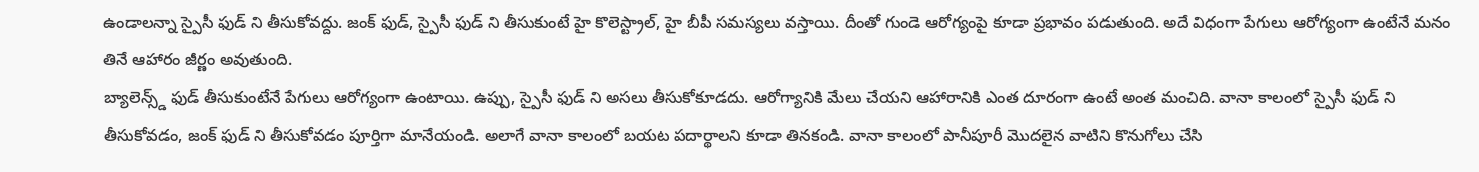ఉండాలన్నా స్పైసీ ఫుడ్ ని తీసుకోవద్దు. జంక్ ఫుడ్, స్పైసీ ఫుడ్ ని తీసుకుంటే హై కొలెస్ట్రాల్, హై బీపీ సమస్యలు వస్తాయి. దీంతో గుండె ఆరోగ్యంపై కూడా ప్రభావం పడుతుంది. అదే విధంగా పేగులు ఆరోగ్యంగా ఉంటేనే మనం తినే ఆహారం జీర్ణం అవుతుంది.
బ్యాలెన్స్డ్ ఫుడ్ తీసుకుంటేనే పేగులు ఆరోగ్యంగా ఉంటాయి. ఉప్పు, స్పైసీ ఫుడ్ ని అసలు తీసుకోకూడదు. ఆరోగ్యానికి మేలు చేయని ఆహారానికి ఎంత దూరంగా ఉంటే అంత మంచిది. వానా కాలంలో స్పైసీ ఫుడ్ ని తీసుకోవడం, జంక్ ఫుడ్ ని తీసుకోవడం పూర్తిగా మానేయండి. అలాగే వానా కాలంలో బయట పదార్థాలని కూడా తినకండి. వానా కాలంలో పానీపూరీ మొదలైన వాటిని కొనుగోలు చేసి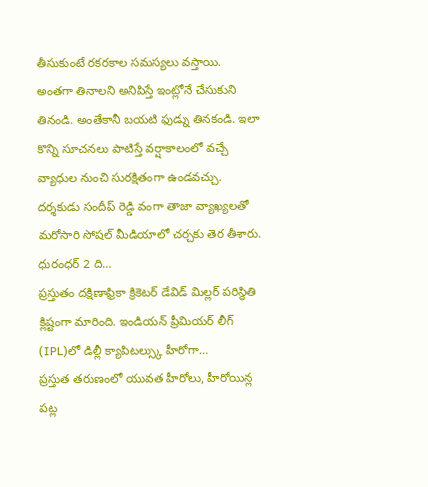తీసుకుంటే రకరకాల సమస్యలు వస్తాయి. అంతగా తినాలని అనిపిస్తే ఇంట్లోనే చేసుకుని తినండి. అంతేకానీ బయటి ఫుడ్ను తినకండి. ఇలా కొన్ని సూచనలు పాటిస్తే వర్షాకాలంలో వచ్చే వ్యాధుల నుంచి సురక్షితంగా ఉండవచ్చు.
దర్శకుడు సందీప్ రెడ్డి వంగా తాజా వ్యాఖ్యలతో మరోసారి సోషల్ మీడియాలో చర్చకు తెర తీశారు. ధురంధర్ 2 ది…
ప్రస్తుతం దక్షిణాఫ్రికా క్రికెటర్ డేవిడ్ మిల్లర్ పరిస్థితి క్లిష్టంగా మారింది. ఇండియన్ ప్రీమియర్ లీగ్ (IPL)లో డిల్లీ క్యాపిటల్స్కు హీరోగా…
ప్రస్తుత తరుణంలో యువత హీరోలు, హీరోయిన్ల పట్ల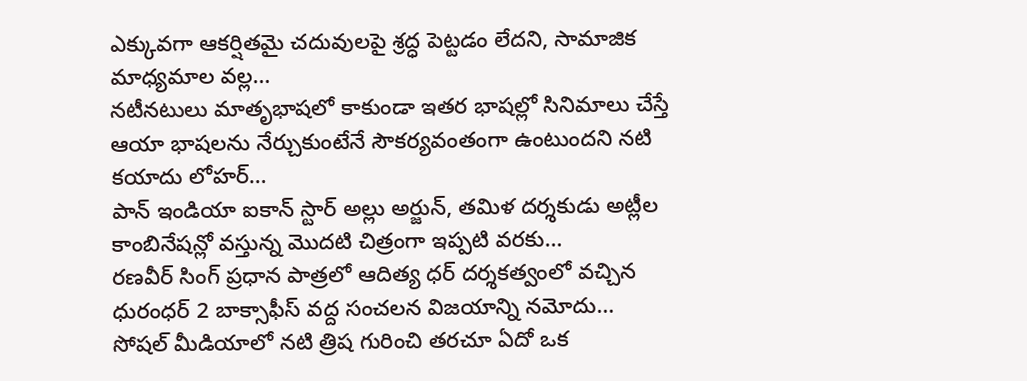ఎక్కువగా ఆకర్షితమై చదువులపై శ్రద్ధ పెట్టడం లేదని, సామాజిక మాధ్యమాల వల్ల…
నటీనటులు మాతృభాషలో కాకుండా ఇతర భాషల్లో సినిమాలు చేస్తే ఆయా భాషలను నేర్చుకుంటేనే సౌకర్యవంతంగా ఉంటుందని నటి కయాదు లోహర్…
పాన్ ఇండియా ఐకాన్ స్టార్ అల్లు అర్జున్, తమిళ దర్శకుడు అట్లీల కాంబినేషన్లో వస్తున్న మొదటి చిత్రంగా ఇప్పటి వరకు…
రణవీర్ సింగ్ ప్రధాన పాత్రలో ఆదిత్య ధర్ దర్శకత్వంలో వచ్చిన ధురంధర్ 2 బాక్సాఫీస్ వద్ద సంచలన విజయాన్ని నమోదు…
సోషల్ మీడియాలో నటి త్రిష గురించి తరచూ ఏదో ఒక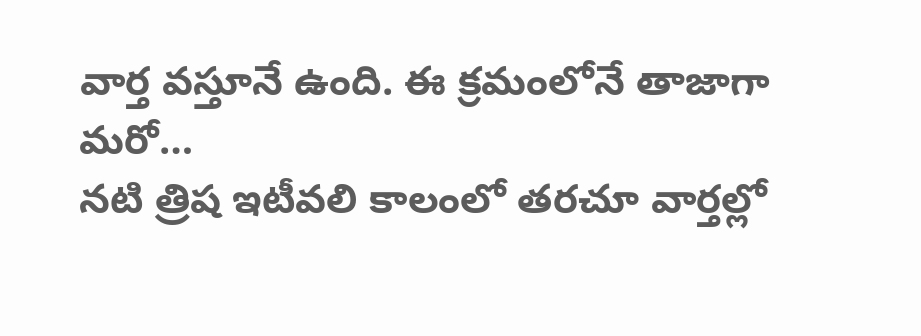వార్త వస్తూనే ఉంది. ఈ క్రమంలోనే తాజాగా మరో…
నటి త్రిష ఇటీవలి కాలంలో తరచూ వార్తల్లో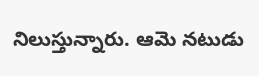నిలుస్తున్నారు. ఆమె నటుడు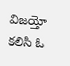విజయ్తో కలిసి ఓ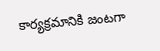కార్యక్రమానికి జంటగా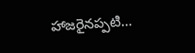హాజరైనప్పటి…